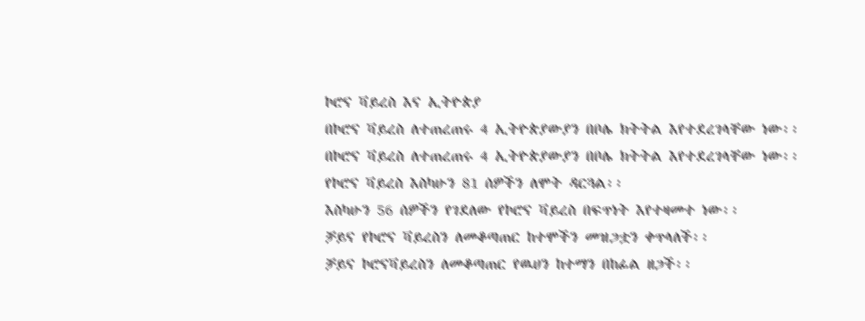ኮሮና ቫይረስ እና ኢትዮጵያ
በኮሮና ቫይረስ ለተጠረጠሩ 4 ኢትዮጵያውያን በቦሌ ክትትል እየተደረገላቸው ነው፡፡
በኮሮና ቫይረስ ለተጠረጠሩ 4 ኢትዮጵያውያን በቦሌ ክትትል እየተደረገላቸው ነው፡፡
የኮሮና ቫይረስ እስካሁን 81 ሰዎችን ለሞት ዳርጓል፡፡
እስካሁን 56 ሰዎችን የገደለው የኮሮና ቫይረስ በፍጥነት እየተዛመተ ነው፡፡
ቻይና የኮሮና ቫይረስን ለመቆጣጠር ከተሞችን መዝጋቷን ቀጥላለች፡፡
ቻይና ኮሮናቫይረስን ለመቆጣጠር የዉሀን ከተማን በከፊል ዘጋች፡፡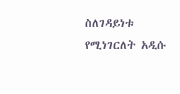ስለገዳይነቱ የሚነገርለት አዲሱ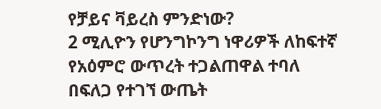የቻይና ቫይረስ ምንድነው?
2 ሚሊዮን የሆንግኮንግ ነዋሪዎች ለከፍተኛ የአዕምሮ ውጥረት ተጋልጠዋል ተባለ
በፍለጋ የተገኘ ውጤት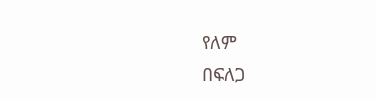የለም
በፍለጋ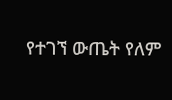የተገኘ ውጤት የለም